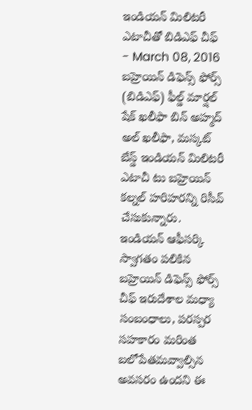ఇండియన్ మిలిటరీ ఎటాచీతో బిడిఎఫ్ చీఫ్
- March 08, 2016
బహ్రెయిన్ డిఫెన్స్ ఫోర్స్ (బిడిఎఫ్) ఫీల్డ్ మార్షల్ షేక్ ఖలీఫా బిన్ అహ్మద్ అల్ ఖలీఫా, మస్కట్ బేస్డ్ ఇండియన్ మిలిటరీ ఎటాచీ టు బహ్రెయిన్ కల్నల్ హరిహరన్ని రిసీవ్ చేసుకున్నారు. ఇండియన్ ఆఫీసర్కి స్వాగతం పలికిన బహ్రెయిన్ డిఫెన్స్ ఫోర్స్ చీఫ్ ఇరుదేశాల మధ్యా సంబంధాలు, పరస్పర సహకారం మరింత బలోపేతమవ్వాల్సిన అవసరం ఉందని ఈ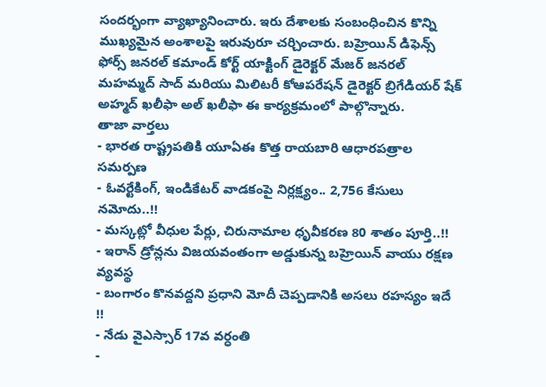సందర్భంగా వ్యాఖ్యానించారు. ఇరు దేశాలకు సంబంధించిన కొన్ని ముఖ్యమైన అంశాలపై ఇరువురూ చర్చించారు. బహ్రెయిన్ డిఫెన్స్ ఫోర్స్ జనరల్ కమాండ్ కోర్ట్ యాక్టింగ్ డైరెక్టర్ మేజర్ జనరల్ మహమ్మద్ సాద్ మరియు మిలిటరీ కోఆపరేషన్ డైరెక్టర్ బ్రిగేడియర్ షేక్ అహ్మద్ ఖలీఫా అల్ ఖలీఫా ఈ కార్యక్రమంలో పాల్గొన్నారు.
తాజా వార్తలు
- భారత రాష్ట్రపతికి యూఏఈ కొత్త రాయబారి ఆధారపత్రాల సమర్పణ
- ఓవర్టేకింగ్, ఇండికేటర్ వాడకంపై నిర్లక్ష్యం.. 2,756 కేసులు నమోదు..!!
- మస్కట్లో వీధుల పేర్లు, చిరునామాల ధృవీకరణ 80 శాతం పూర్తి..!!
- ఇరాన్ డ్రోన్లను విజయవంతంగా అడ్డుకున్న బహ్రెయిన్ వాయు రక్షణ వ్యవస్థ
- బంగారం కొనవద్దని ప్రధాని మోదీ చెప్పడానికి అసలు రహస్యం ఇదే !!
- నేడు వైఎస్సార్ 17వ వర్ధంతి
-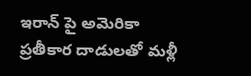ఇరాన్ పై అమెరికా ప్రతీకార దాడులతో మళ్లీ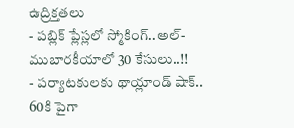ఉద్రిక్తతలు
- పబ్లిక్ ప్లేస్లలో స్మోకింగ్..అల్-ముబారకీయాలో 30 కేసులు..!!
- పర్యాటకులకు థాయ్లాండ్ షాక్.. 60కి పైగా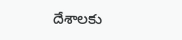దేశాలకు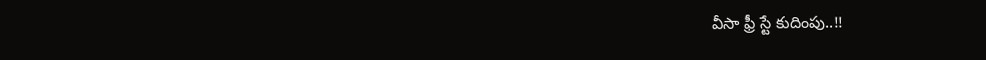వీసా ఫ్రీ స్టే కుదింపు..!!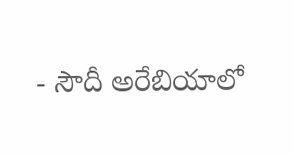- సౌదీ అరేబియాలో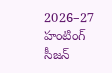2026–27 హంటింగ్ సీజన్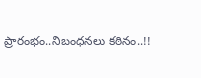ప్రారంభం..నిబంధనలు కఠినం..!!